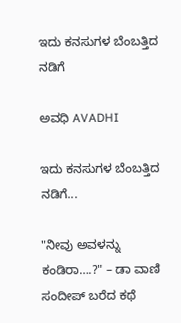ಇದು ಕನಸುಗಳ ಬೆಂಬತ್ತಿದ ನಡಿಗೆ‍

ಅವಧಿ AVADHI

ಇದು ಕನಸುಗಳ ಬೆಂಬತ್ತಿದ ನಡಿಗೆ...

"ನೀವು ಅವಳನ್ನು ಕಂಡಿರಾ….?" – ಡಾ ವಾಣಿ ಸಂದೀಪ್ ಬರೆದ ಕಥೆ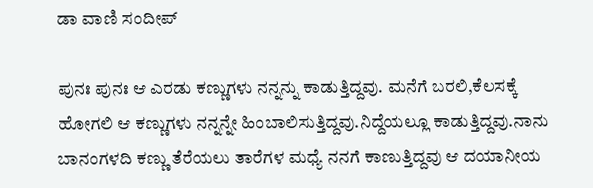ಡಾ ವಾಣಿ ಸಂದೀಪ್

ಪುನಃ ಪುನಃ ಆ ಎರಡು ಕಣ್ಣುಗಳು ನನ್ನನ್ನು ಕಾಡುತ್ತಿದ್ದವು. ಮನೆಗೆ ಬರಲಿ,ಕೆಲಸಕ್ಕೆ ಹೋಗಲಿ ಆ ಕಣ್ಣುಗಳು ನನ್ನನ್ನೇ ಹಿಂಬಾಲಿಸುತ್ತಿದ್ದವು.ನಿದ್ದೆಯಲ್ಲೂ ಕಾಡುತ್ತಿದ್ದವು.ನಾನು ಬಾನಂಗಳದಿ ಕಣ್ಣು ತೆರೆಯಲು ತಾರೆಗಳ ಮಧ್ಯೆ ನನಗೆ ಕಾಣುತ್ತಿದ್ದವು ಆ ದಯಾನೀಯ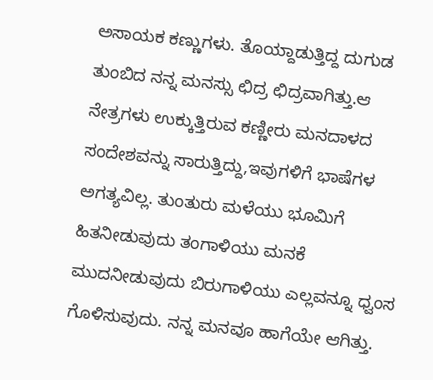ಅಸಾಯಕ ಕಣ್ಣುಗಳು. ತೊಯ್ದಾಡುತ್ತಿದ್ದ ದುಗುಡ ತುಂಬಿದ ನನ್ನ ಮನಸ್ಸು ಛಿದ್ರ ಛಿದ್ರವಾಗಿತ್ತು.ಆ ನೇತ್ರಗಳು ಉಕ್ಕುತ್ತಿರುವ ಕಣ್ಣೀರು ಮನದಾಳದ ಸಂದೇಶವನ್ನು ಸಾರುತ್ತಿದ್ದು,ಇವುಗಳಿಗೆ ಭಾಷೆಗಳ ಅಗತ್ಯವಿಲ್ಲ. ತುಂತುರು ಮಳೆಯು ಭೂಮಿಗೆ ಹಿತನೀಡುವುದು ತಂಗಾಳಿಯು ಮನಕೆ ಮುದನೀಡುವುದು ಬಿರುಗಾಳಿಯು ಎಲ್ಲವನ್ನೂ ಧ್ವಂಸ ಗೊಳಿಸುವುದು. ನನ್ನ ಮನವೂ ಹಾಗೆಯೇ ಆಗಿತ್ತು.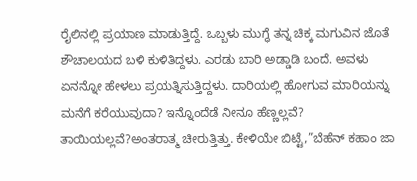ರೈಲಿನಲ್ಲಿ ಪ್ರಯಾಣ ಮಾಡುತ್ತಿದ್ದೆ. ಒಬ್ಬಳು ಮುಗ್ಧೆ ತನ್ನ ಚಿಕ್ಕ ಮಗುವಿನ ಜೊತೆ ಶೌಚಾಲಯದ ಬಳಿ ಕುಳಿತಿದ್ದಳು. ಎರಡು ಬಾರಿ ಅಡ್ಡಾಡಿ ಬಂದೆ. ಅವಳು ಏನನ್ನೋ ಹೇಳಲು ಪ್ರಯತ್ನಿಸುತ್ತಿದ್ದಳು. ದಾರಿಯಲ್ಲಿ ಹೋಗುವ ಮಾರಿಯನ್ನು ಮನೆಗೆ ಕರೆಯುವುದಾ? ಇನ್ನೊಂದೆಡೆ ನೀನೂ ಹೆಣ್ಣಲ್ಲವೆ? ತಾಯಿಯಲ್ಲವೆ?ಅಂತರಾತ್ಮ ಚೀರುತ್ತಿತ್ತು. ಕೇಳಿಯೇ ಬಿಟ್ಟೆ,”ಬೆಹೆನ್ ಕಹಾಂ ಜಾ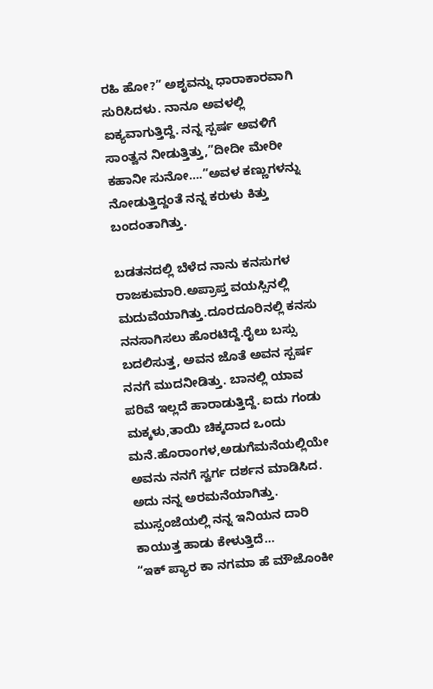ರಹಿ ಹೋ?” ಅಶೃವನ್ನು ಧಾರಾಕಾರವಾಗಿ ಸುರಿಸಿದಳು. ನಾನೂ ಅವಳಲ್ಲಿ ಐಕ್ಯವಾಗುತ್ತಿದ್ದೆ. ನನ್ನ ಸ್ಪರ್ಷ ಅವಳಿಗೆ ಸಾಂತ್ವನ ನೀಡುತ್ತಿತ್ತು,”ದೀದೀ ಮೇರೀ ಕಹಾನೀ ಸುನೋ….”ಅವಳ ಕಣ್ಣುಗಳನ್ನು ನೋಡುತ್ತಿದ್ದಂತೆ ನನ್ನ ಕರುಳು ಕಿತ್ತು ಬಂದಂತಾಗಿತ್ತು.

ಬಡತನದಲ್ಲಿ ಬೆಳೆದ ನಾನು ಕನಸುಗಳ ರಾಜಕುಮಾರಿ.ಅಪ್ರಾಪ್ತ ವಯಸ್ಸಿನಲ್ಲಿ ಮದುವೆಯಾಗಿತ್ತು.ದೂರದೂರಿನಲ್ಲಿ ಕನಸು ನನಸಾಗಿಸಲು ಹೊರಟಿದ್ದೆ.ರೈಲು ಬಸ್ಸು ಬದಲಿಸುತ್ತ, ಅವನ ಜೊತೆ ಅವನ ಸ್ಪರ್ಷ ನನಗೆ ಮುದನೀಡಿತ್ತು. ಬಾನಲ್ಲಿ ಯಾವ ಪರಿವೆ ಇಲ್ಲದೆ ಹಾರಾಡುತ್ತಿದ್ದೆ. ಐದು ಗಂಡು ಮಕ್ಕಳು,ತಾಯಿ ಚಿಕ್ಕದಾದ ಒಂದು ಮನೆ.ಹೊರಾಂಗಳ,ಅಡುಗೆಮನೆಯಲ್ಲಿಯೇ ಅವನು ನನಗೆ ಸ್ವರ್ಗ ದರ್ಶನ ಮಾಡಿಸಿದ. ಅದು ನನ್ನ ಅರಮನೆಯಾಗಿತ್ತು.
ಮುಸ್ಸಂಜೆಯಲ್ಲಿ ನನ್ನ ಇನಿಯನ ದಾರಿ ಕಾಯುತ್ತ ಹಾಡು ಕೇಳುತ್ತಿದೆ…
“ಇಕ್ ಪ್ಯಾರ ಕಾ ನಗಮಾ ಹೆ ಮೌಜೊಂಕೀ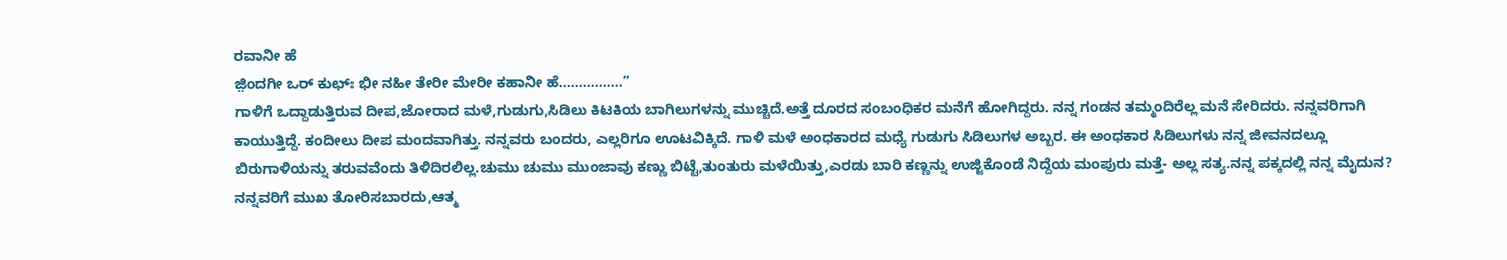ರವಾನೀ ಹೆ
ಜ಼ಿಂದಗೀ ಒರ್ ಕುಛ್ಃ ಭೀ ನಹೀ ತೇರೀ ಮೇರೀ ಕಹಾನೀ ಹೆ…………….”
ಗಾಳಿಗೆ ಒದ್ದಾಡುತ್ತಿರುವ ದೀಪ,ಜೋರಾದ ಮಳೆ,ಗುಡುಗು,ಸಿಡಿಲು ಕಿಟಕಿಯ ಬಾಗಿಲುಗಳನ್ನು ಮುಚ್ಚಿದೆ.ಅತ್ತೆ ದೂರದ ಸಂಬಂಧಿಕರ ಮನೆಗೆ ಹೋಗಿದ್ದರು. ನನ್ನ ಗಂಡನ ತಮ್ಮಂದಿರೆಲ್ಲ ಮನೆ ಸೇರಿದರು. ನನ್ನವರಿಗಾಗಿ ಕಾಯುತ್ತಿದ್ದೆ. ಕಂದೀಲು ದೀಪ ಮಂದವಾಗಿತ್ತು. ನನ್ನವರು ಬಂದರು, ಎಲ್ಲರಿಗೂ ಊಟವಿಕ್ಕಿದೆ. ಗಾಳಿ ಮಳೆ ಅಂಧಕಾರದ ಮಧ್ಯೆ ಗುಡುಗು ಸಿಡಿಲುಗಳ ಅಬ್ಬರ. ಈ ಅಂಧಕಾರ ಸಿಡಿಲುಗಳು ನನ್ನ ಜೀವನದಲ್ಲೂ ಬಿರುಗಾಳಿಯನ್ನು ತರುವವೆಂದು ತಿಳಿದಿರಲಿಲ್ಲ.ಚುಮು ಚುಮು ಮುಂಜಾವು ಕಣ್ಣು ಬಿಟ್ಟೆ,ತುಂತುರು ಮಳೆಯಿತ್ತು,ಎರಡು ಬಾರಿ ಕಣ್ಣನ್ನು ಉಜ್ಜಿಕೊಂಡೆ ನಿದ್ದೆಯ ಮಂಪುರು ಮತ್ತೆ- ಅಲ್ಲ ಸತ್ಯ.ನನ್ನ ಪಕ್ಕದಲ್ಲಿ ನನ್ನ ಮೈದುನ? ನನ್ನವರಿಗೆ ಮುಖ ತೋರಿಸಬಾರದು,ಆತ್ಮ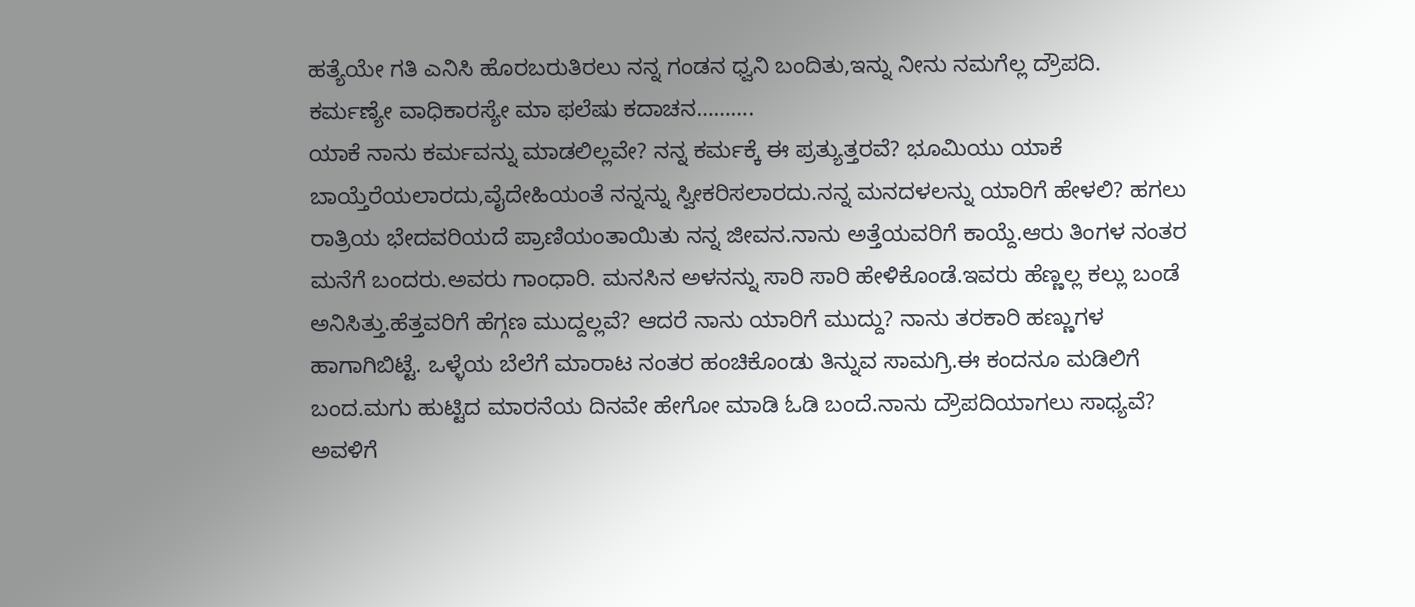ಹತ್ಯೆಯೇ ಗತಿ ಎನಿಸಿ ಹೊರಬರುತಿರಲು ನನ್ನ ಗಂಡನ ಧ್ವನಿ ಬಂದಿತು,ಇನ್ನು ನೀನು ನಮಗೆಲ್ಲ ದ್ರೌಪದಿ.
ಕರ್ಮಣ್ಯೇ ವಾಧಿಕಾರಸ್ಯೇ ಮಾ ಫಲೆಷು ಕದಾಚನ……….
ಯಾಕೆ ನಾನು ಕರ್ಮವನ್ನು ಮಾಡಲಿಲ್ಲವೇ? ನನ್ನ ಕರ್ಮಕ್ಕೆ ಈ ಪ್ರತ್ಯುತ್ತರವೆ? ಭೂಮಿಯು ಯಾಕೆ ಬಾಯ್ತೆರೆಯಲಾರದು,ವೈದೇಹಿಯಂತೆ ನನ್ನನ್ನು ಸ್ವೀಕರಿಸಲಾರದು.ನನ್ನ ಮನದಳಲನ್ನು ಯಾರಿಗೆ ಹೇಳಲಿ? ಹಗಲು ರಾತ್ರಿಯ ಭೇದವರಿಯದೆ ಪ್ರಾಣಿಯಂತಾಯಿತು ನನ್ನ ಜೀವನ.ನಾನು ಅತ್ತೆಯವರಿಗೆ ಕಾಯ್ದೆ.ಆರು ತಿಂಗಳ ನಂತರ ಮನೆಗೆ ಬಂದರು.ಅವರು ಗಾಂಧಾರಿ. ಮನಸಿನ ಅಳನನ್ನು ಸಾರಿ ಸಾರಿ ಹೇಳಿಕೊಂಡೆ.ಇವರು ಹೆಣ್ಣಲ್ಲ ಕಲ್ಲು ಬಂಡೆ ಅನಿಸಿತ್ತು.ಹೆತ್ತವರಿಗೆ ಹೆಗ್ಗಣ ಮುದ್ದಲ್ಲವೆ? ಆದರೆ ನಾನು ಯಾರಿಗೆ ಮುದ್ದು? ನಾನು ತರಕಾರಿ ಹಣ್ಣುಗಳ ಹಾಗಾಗಿಬಿಟ್ಟೆ. ಒಳ್ಳೆಯ ಬೆಲೆಗೆ ಮಾರಾಟ ನಂತರ ಹಂಚಿಕೊಂಡು ತಿನ್ನುವ ಸಾಮಗ್ರಿ.ಈ ಕಂದನೂ ಮಡಿಲಿಗೆ ಬಂದ.ಮಗು ಹುಟ್ಟಿದ ಮಾರನೆಯ ದಿನವೇ ಹೇಗೋ ಮಾಡಿ ಓಡಿ ಬಂದೆ.ನಾನು ದ್ರೌಪದಿಯಾಗಲು ಸಾಧ್ಯವೆ? ಅವಳಿಗೆ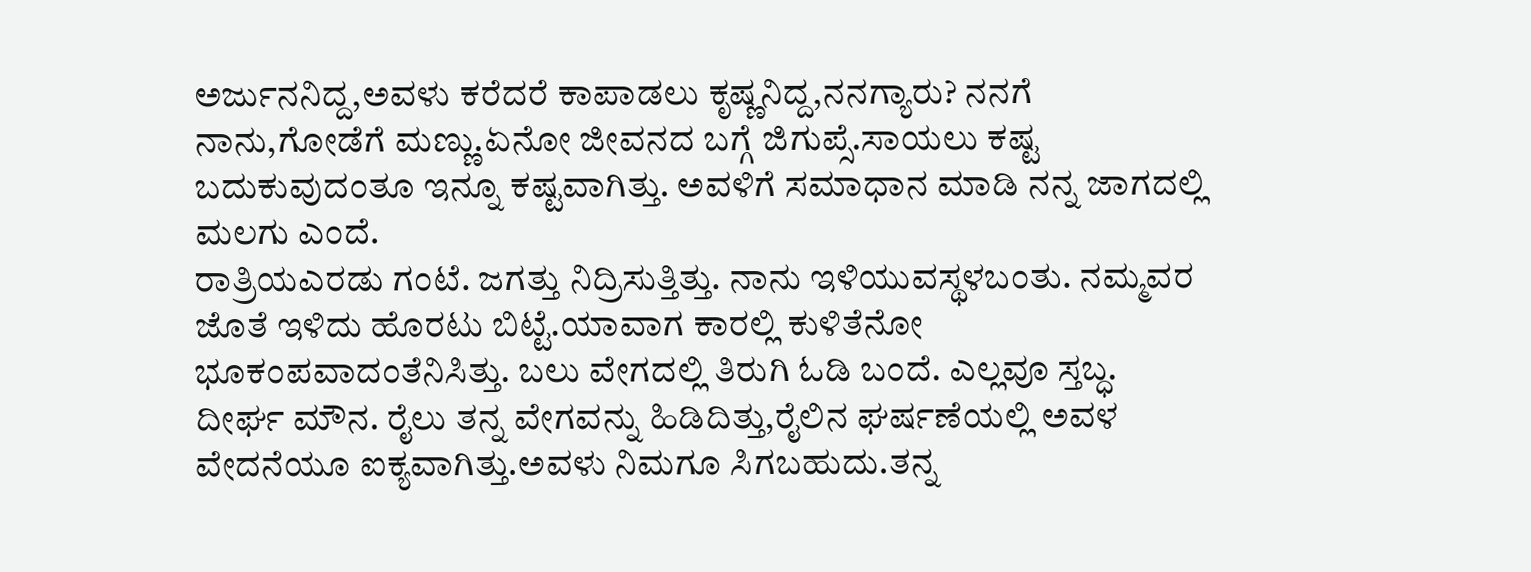ಅರ್ಜುನನಿದ್ದ,ಅವಳು ಕರೆದರೆ ಕಾಪಾಡಲು ಕೃಷ್ಣನಿದ್ದ,ನನಗ್ಯಾರು? ನನಗೆ ನಾನು,ಗೋಡೆಗೆ ಮಣ್ಣು.ಏನೋ ಜೀವನದ ಬಗ್ಗೆ ಜಿಗುಪ್ಸೆ.ಸಾಯಲು ಕಷ್ಟ ಬದುಕುವುದಂತೂ ಇನ್ನೂ ಕಷ್ಟವಾಗಿತ್ತು. ಅವಳಿಗೆ ಸಮಾಧಾನ ಮಾಡಿ ನನ್ನ ಜಾಗದಲ್ಲಿ ಮಲಗು ಎಂದೆ.
ರಾತ್ರಿಯಎರಡು ಗಂಟೆ. ಜಗತ್ತು ನಿದ್ರಿಸುತ್ತಿತ್ತು. ನಾನು ಇಳಿಯುವಸ್ಥಳಬಂತು. ನಮ್ಮವರ ಜೊತೆ ಇಳಿದು ಹೊರಟು ಬಿಟ್ಟೆ.ಯಾವಾಗ ಕಾರಲ್ಲಿ ಕುಳಿತೆನೋ ಭೂಕಂಪವಾದಂತೆನಿಸಿತ್ತು. ಬಲು ವೇಗದಲ್ಲಿ ತಿರುಗಿ ಓಡಿ ಬಂದೆ. ಎಲ್ಲವೂ ಸ್ತಬ್ಧ. ದೀರ್ಘ ಮೌನ. ರೈಲು ತನ್ನ ವೇಗವನ್ನು ಹಿಡಿದಿತ್ತು,ರೈಲಿನ ಘರ್ಷಣೆಯಲ್ಲಿ ಅವಳ ವೇದನೆಯೂ ಐಕ್ಯವಾಗಿತ್ತು.ಅವಳು ನಿಮಗೂ ಸಿಗಬಹುದು.ತನ್ನ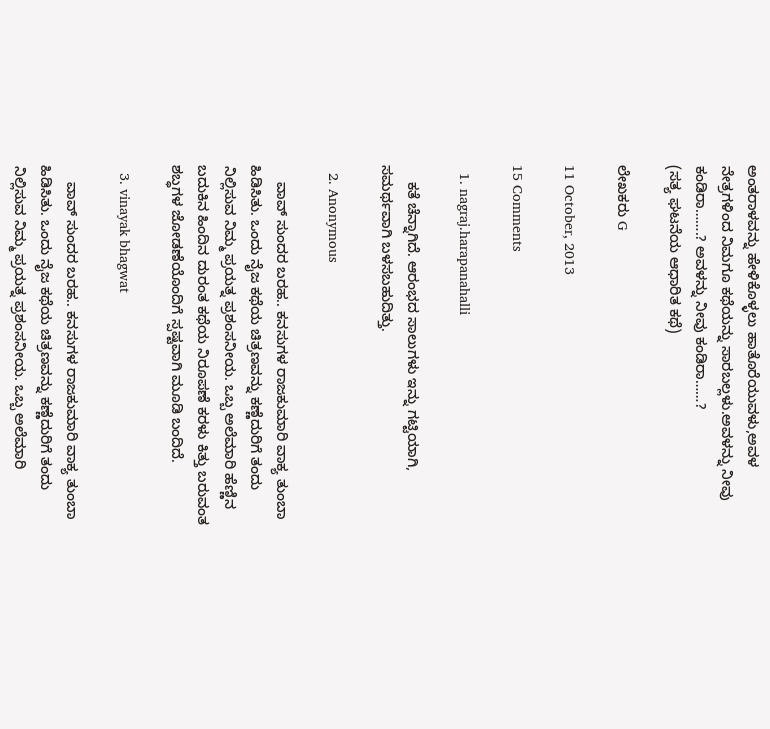ಅಂತರಾಳವನ್ನು ಹೇಳಿಕೊಳ್ಳಲು ಹಾತೊರೆಯುವಳು,ಅವಳ ನೇತ್ರಗಳಿಂದ ನಿಮಗೂ ಕಥೆಯನ್ನು ಸಾರಬಲ್ಲಳು.ಅವಳನ್ನು ನೀವು ಕಂಡಿರಾ…….? ಅವಳನ್ನು ನೀವು ಕಂಡಿರಾ……?
(ಸತ್ಯ ಘಟನೆಯ ಆಧಾರಿತ ಕಥೆ)

ಲೇಖಕರು G

11 October, 2013

15 Comments

  1. nagraj.harapanahalli

    ಕತೆ ಚೆನ್ನಾಗಿದೆ. ಆರಂಭದ ಸಾಲುಗಳು ಇನ್ನು ಗಟ್ಟಿಯಾಗಿ, ಸಮರ್ಥವಾಗಿ ಬಳಸಬಹುದಿತ್ತು.

  2. Anonymous

    ವಾವ್ ಸುಂದರ ಬರಹ.. ಕನಸುಗಳ ರಾಜಕುಮಾರಿ ವಾಕ್ಯ ತುಂಬಾ ಹಿಡಿಸಿತು. ಒಂದು ನೈಜ ಕಥೆಯ ಚಿತ್ರಣವನ್ನು ಕಣ್ಣೆದುರಿಗೆ ತಂದು ನಿಲ್ಲಿಸುವ ನಿಮ್ಮ ಪ್ರಯತ್ನ ಪ್ರಶಂಸನೀಯ. ಒಬ್ಬ ಅಲೆಮಾರಿ ಹೆಣ್ಣಿನ ಬದುಕಿನ ಹಿಂದಿನ ದುರಂತ ಕಥೆಯ ನಿರೂಪಣೆ ಕರಳು ಕಿತ್ತು ಬರುವಂತ ಶಬ್ಧಗಳ ಜೋಡಣೆಯೊಂದಿಗೆ ಸ್ಪಷ್ಟವಾಗಿ ಮೂಡಿ ಬಂದಿದೆ.

  3. vinayak bhagwat

    ವಾವ್ ಸುಂದರ ಬರಹ.. ಕನಸುಗಳ ರಾಜಕುಮಾರಿ ವಾಕ್ಯ ತುಂಬಾ ಹಿಡಿಸಿತು. ಒಂದು ನೈಜ ಕಥೆಯ ಚಿತ್ರಣವನ್ನು ಕಣ್ಣೆದುರಿಗೆ ತಂದು ನಿಲ್ಲಿಸುವ ನಿಮ್ಮ ಪ್ರಯತ್ನ ಪ್ರಶಂಸನೀಯ. ಒಬ್ಬ ಅಲೆಮಾರಿ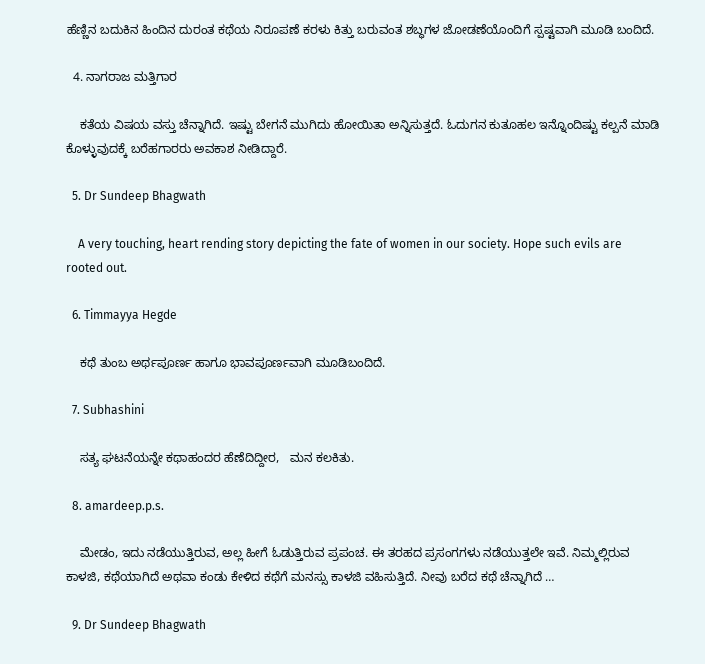ಹೆಣ್ಣಿನ ಬದುಕಿನ ಹಿಂದಿನ ದುರಂತ ಕಥೆಯ ನಿರೂಪಣೆ ಕರಳು ಕಿತ್ತು ಬರುವಂತ ಶಬ್ಧಗಳ ಜೋಡಣೆಯೊಂದಿಗೆ ಸ್ಪಷ್ಟವಾಗಿ ಮೂಡಿ ಬಂದಿದೆ.

  4. ನಾಗರಾಜ ಮತ್ತಿಗಾರ

    ಕತೆಯ ವಿಷಯ ವಸ್ತು ಚೆನ್ನಾಗಿದೆ. ಇಷ್ಟು ಬೇಗನೆ ಮುಗಿದು ಹೋಯಿತಾ ಅನ್ನಿಸುತ್ತದೆ. ಓದುಗನ ಕುತೂಹಲ ಇನ್ನೊಂದಿಷ್ಟು ಕಲ್ಪನೆ ಮಾಡಿ ಕೊಳ್ಳುವುದಕ್ಕೆ ಬರೆಹಗಾರರು ಅವಕಾಶ ನೀಡಿದ್ದಾರೆ.

  5. Dr Sundeep Bhagwath

    A very touching, heart rending story depicting the fate of women in our society. Hope such evils are rooted out.

  6. Timmayya Hegde

    ಕಥೆ ತುಂಬ ಅರ್ಥಪೂರ್ಣ ಹಾಗೂ ಭಾವಪೂರ್ಣವಾಗಿ ಮೂಡಿಬಂದಿದೆ.

  7. Subhashini

    ಸತ್ಯ ಘಟನೆಯನ್ನೇ ಕಥಾಹಂದರ ಹೆಣೆದಿದ್ದೀರ,   ಮನ ಕಲಕಿತು.

  8. amardeep.p.s.

    ಮೇಡಂ, ಇದು ನಡೆಯುತ್ತಿರುವ, ಅಲ್ಲ ಹೀಗೆ ಓಡುತ್ತಿರುವ ಪ್ರಪಂಚ. ಈ ತರಹದ ಪ್ರಸಂಗಗಳು ನಡೆಯುತ್ತಲೇ ಇವೆ. ನಿಮ್ಮಲ್ಲಿರುವ ಕಾಳಜಿ, ಕಥೆಯಾಗಿದೆ ಅಥವಾ ಕಂಡು ಕೇಳಿದ ಕಥೆಗೆ ಮನಸ್ಸು ಕಾಳಜಿ ವಹಿಸುತ್ತಿದೆ. ನೀವು ಬರೆದ ಕಥೆ ಚೆನ್ನಾಗಿದೆ …

  9. Dr Sundeep Bhagwath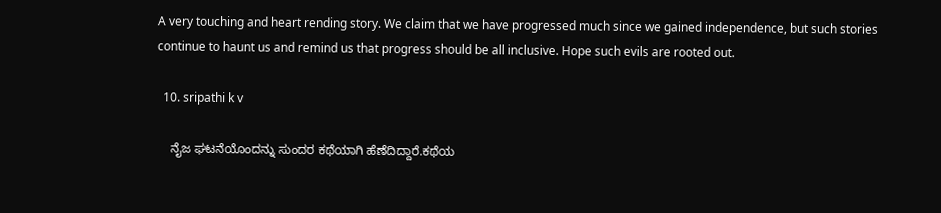A very touching and heart rending story. We claim that we have progressed much since we gained independence, but such stories continue to haunt us and remind us that progress should be all inclusive. Hope such evils are rooted out.

  10. sripathi k v

    ನೈಜ ಘಟನೆಯೊಂದನ್ನು ಸುಂದರ ಕಥೆಯಾಗಿ ಹೆಣೆದಿದ್ದಾರೆ.ಕಥೆಯ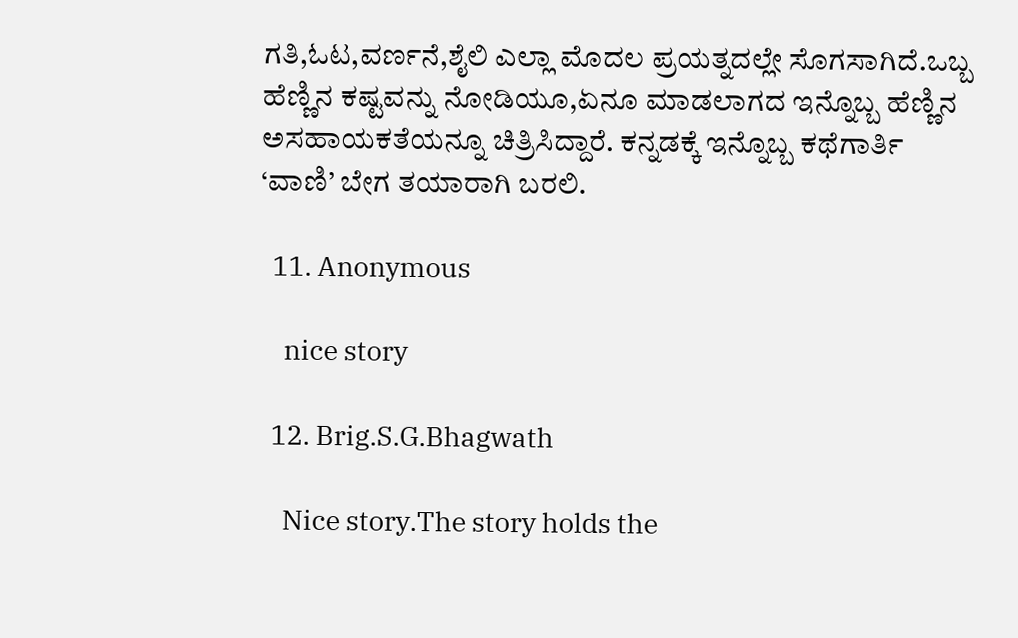ಗತಿ,ಓಟ,ವರ್ಣನೆ,ಶೈಲಿ ಎಲ್ಲಾ ಮೊದಲ ಪ್ರಯತ್ನದಲ್ಲೇ ಸೊಗಸಾಗಿದೆ.ಒಬ್ಬ ಹೆಣ್ಣಿನ ಕಷ್ಟವನ್ನು ನೋಡಿಯೂ,ಏನೂ ಮಾಡಲಾಗದ ಇನ್ನೊಬ್ಬ ಹೆಣ್ಣಿನ ಅಸಹಾಯಕತೆಯನ್ನೂ ಚಿತ್ರಿಸಿದ್ದಾರೆ. ಕನ್ನಡಕ್ಕೆ ಇನ್ನೊಬ್ಬ ಕಥೆಗಾರ್ತಿ ‘ವಾಣಿ’ ಬೇಗ ತಯಾರಾಗಿ ಬರಲಿ.

  11. Anonymous

    nice story

  12. Brig.S.G.Bhagwath

    Nice story.The story holds the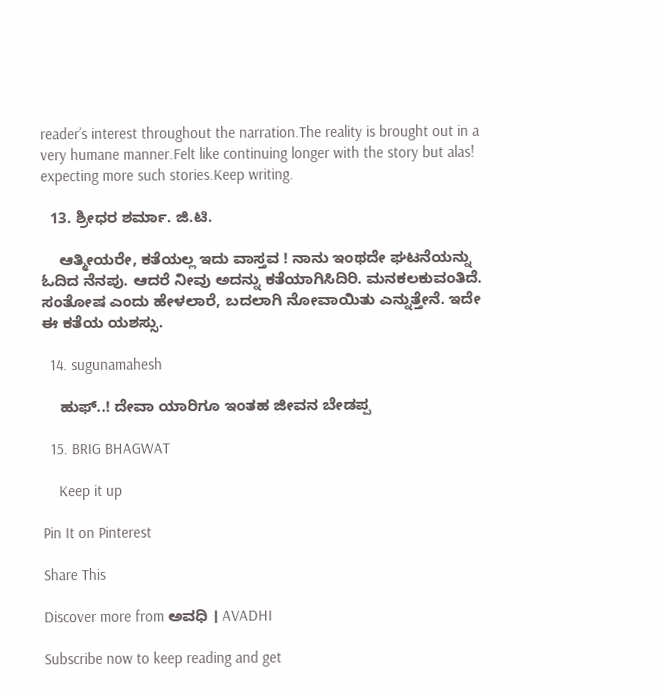reader’s interest throughout the narration.The reality is brought out in a very humane manner.Felt like continuing longer with the story but alas! expecting more such stories.Keep writing.

  13. ಶ್ರೀಧರ ಶರ್ಮಾ. ಜಿ.ಟಿ.

    ಆತ್ಮೀಯರೇ, ಕತೆಯಲ್ಲ ಇದು ವಾಸ್ತವ ! ನಾನು ಇಂಥದೇ ಘಟನೆಯನ್ನು ಓದಿದ ನೆನಪು. ಆದರೆ ನೀವು ಅದನ್ನು ಕತೆಯಾಗಿಸಿದಿರಿ. ಮನಕಲಕುವಂತಿದೆ. ಸಂತೋಷ ಎಂದು ಹೇಳಲಾರೆ, ಬದಲಾಗಿ ನೋವಾಯಿತು ಎನ್ನುತ್ತೇನೆ. ಇದೇ ಈ ಕತೆಯ ಯಶಸ್ಸು.

  14. sugunamahesh

    ಹುಫ್..! ದೇವಾ ಯಾರಿಗೂ ಇಂತಹ ಜೀವನ ಬೇಡಪ್ಪ

  15. BRIG BHAGWAT

    Keep it up

Pin It on Pinterest

Share This

Discover more from ಅವಧಿ । AVADHI

Subscribe now to keep reading and get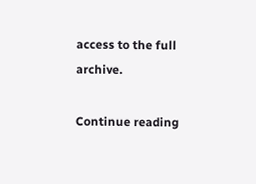access to the full archive.

Continue reading